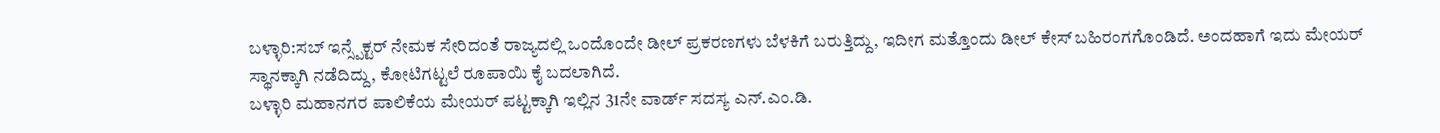ಬಳ್ಳಾರಿ:ಸಬ್ ಇನ್ಸ್ಪೆಕ್ಟರ್ ನೇಮಕ ಸೇರಿದಂತೆ ರಾಜ್ಯದಲ್ಲಿ ಒಂದೊಂದೇ ಡೀಲ್ ಪ್ರಕರಣಗಳು ಬೆಳಕಿಗೆ ಬರುತ್ತಿದ್ದು, ಇದೀಗ ಮತ್ತೊಂದು ಡೀಲ್ ಕೇಸ್ ಬಹಿರಂಗಗೊಂಡಿದೆ. ಅಂದಹಾಗೆ ಇದು ಮೇಯರ್ ಸ್ಥಾನಕ್ಕಾಗಿ ನಡೆದಿದ್ದು, ಕೋಟಿಗಟ್ಟಲೆ ರೂಪಾಯಿ ಕೈ ಬದಲಾಗಿದೆ.
ಬಳ್ಳಾರಿ ಮಹಾನಗರ ಪಾಲಿಕೆಯ ಮೇಯರ್ ಪಟ್ಟಕ್ಕಾಗಿ ಇಲ್ಲಿನ 31ನೇ ವಾರ್ಡ್ ಸದಸ್ಯ ಎನ್.ಎಂ.ಡಿ.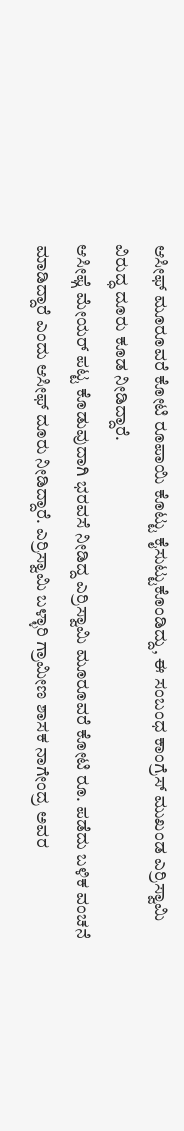ಆಸೀಫ್ ಮೂರೂವರೆ ಕೋಟಿ ರೂಪಾಯಿ ಕೊಟ್ಟು ಕೈಸುಟ್ಟುಕೊಂಡಿದ್ದು, ಈ ಸಂಬಂಧ ಕಾಂಗ್ರೆಸ್ ಮುಖಂಡ ಎರ್ರಿಸ್ವಾಮಿ ವಿರುದ್ಧ ದೂರು ಕೂಡ ನೀಡಿದ್ದಾರೆ.
ಆಸೀಫ್ಗೆ ಮೇಯರ್ ಪಟ್ಟ ಕೊಡುವುದಾಗಿ ಭರವಸೆ ನೀಡಿದ್ದ ಎರ್ರಿಸ್ವಾಮಿ ಮೂರೂವರೆ ಕೋಟಿ ರೂ. ಪಡೆದು ಬಳಿಕ ವಂಚನೆ ಮಾಡಿದ್ದಾರೆ ಎಂದು ಆಸೀಫ್ ದೂರು ನೀಡಿದ್ದಾರೆ. ಎರ್ರಿಸ್ವಾಮಿ ಬಳ್ಳಾರಿ ಗ್ರಾಮೀಣ ಶಾಸಕ ನಾಗೇಂದ್ರ ಅವರ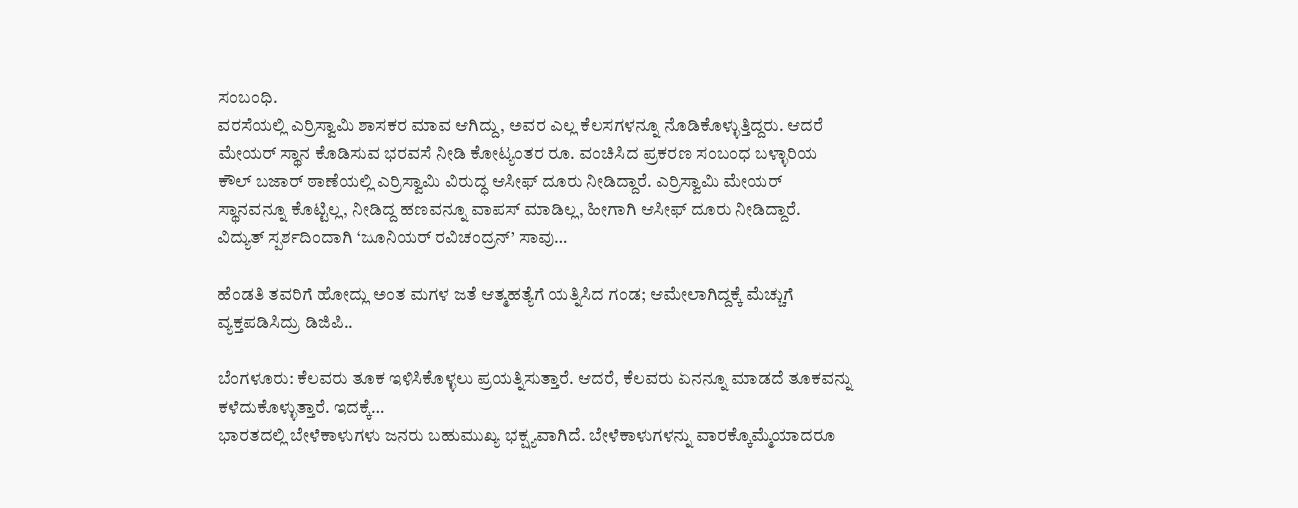ಸಂಬಂಧಿ.
ವರಸೆಯಲ್ಲಿ ಎರ್ರಿಸ್ವಾಮಿ ಶಾಸಕರ ಮಾವ ಆಗಿದ್ದು, ಅವರ ಎಲ್ಲ ಕೆಲಸಗಳನ್ನೂ ನೊಡಿಕೊಳ್ಳುತ್ತಿದ್ದರು. ಆದರೆ ಮೇಯರ್ ಸ್ಥಾನ ಕೊಡಿಸುವ ಭರವಸೆ ನೀಡಿ ಕೋಟ್ಯಂತರ ರೂ. ವಂಚಿಸಿದ ಪ್ರಕರಣ ಸಂಬಂಧ ಬಳ್ಳಾರಿಯ ಕೌಲ್ ಬಜಾರ್ ಠಾಣೆಯಲ್ಲಿ ಎರ್ರಿಸ್ವಾಮಿ ವಿರುದ್ಧ ಆಸೀಫ್ ದೂರು ನೀಡಿದ್ದಾರೆ. ಎರ್ರಿಸ್ವಾಮಿ ಮೇಯರ್ ಸ್ಥಾನವನ್ನೂ ಕೊಟ್ಟಿಲ್ಲ, ನೀಡಿದ್ದ ಹಣವನ್ನೂ ವಾಪಸ್ ಮಾಡಿಲ್ಲ, ಹೀಗಾಗಿ ಆಸೀಫ್ ದೂರು ನೀಡಿದ್ದಾರೆ.
ವಿದ್ಯುತ್ ಸ್ಪರ್ಶದಿಂದಾಗಿ ‘ಜೂನಿಯರ್ ರವಿಚಂದ್ರನ್’ ಸಾವು…

ಹೆಂಡತಿ ತವರಿಗೆ ಹೋದ್ಲು ಅಂತ ಮಗಳ ಜತೆ ಆತ್ಮಹತ್ಯೆಗೆ ಯತ್ನಿಸಿದ ಗಂಡ; ಆಮೇಲಾಗಿದ್ದಕ್ಕೆ ಮೆಚ್ಚುಗೆ ವ್ಯಕ್ತಪಡಿಸಿದ್ರು ಡಿಜಿಪಿ..

ಬೆಂಗಳೂರು: ಕೆಲವರು ತೂಕ ಇಳಿಸಿಕೊಳ್ಳಲು ಪ್ರಯತ್ನಿಸುತ್ತಾರೆ. ಆದರೆ, ಕೆಲವರು ಏನನ್ನೂ ಮಾಡದೆ ತೂಕವನ್ನು ಕಳೆದುಕೊಳ್ಳುತ್ತಾರೆ. ಇದಕ್ಕೆ…
ಭಾರತದಲ್ಲಿ ಬೇಳೆಕಾಳುಗಳು ಜನರು ಬಹುಮುಖ್ಯ ಭಕ್ಷ್ಯವಾಗಿದೆ. ಬೇಳೆಕಾಳುಗಳನ್ನು ವಾರಕ್ಕೊಮ್ಮೆಯಾದರೂ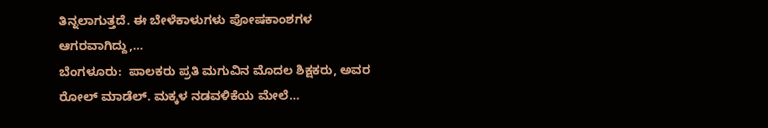ತಿನ್ನಲಾಗುತ್ತದೆ. ಈ ಬೇಳೆಕಾಳುಗಳು ಪೋಷಕಾಂಶಗಳ ಆಗರವಾಗಿದ್ದು,…
ಬೆಂಗಳೂರು:  ಪಾಲಕರು ಪ್ರತಿ ಮಗುವಿನ ಮೊದಲ ಶಿಕ್ಷಕರು, ಅವರ ರೋಲ್ ಮಾಡೆಲ್. ಮಕ್ಕಳ ನಡವಳಿಕೆಯ ಮೇಲೆ…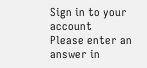Sign in to your account
Please enter an answer in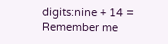digits:nine + 14 =
Remember me